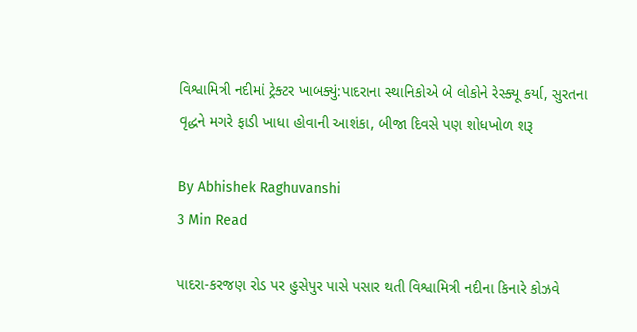વિશ્વામિત્રી નદીમાં ટ્રેક્ટર ખાબક્યું:પાદરાના સ્થાનિકોએ બે લોકોને રેસ્ક્યૂ કર્યા, સુરતના વૃદ્ધને મગરે ફાડી ખાધા હોવાની આશંકા, બીજા દિવસે પણ શોધખોળ શરૂ

By Abhishek Raghuvanshi
3 Min Read

પાદરા-કરજણ રોડ પર હુસેપુર પાસે પસાર થતી વિશ્વામિત્રી નદીના કિનારે કોઝવે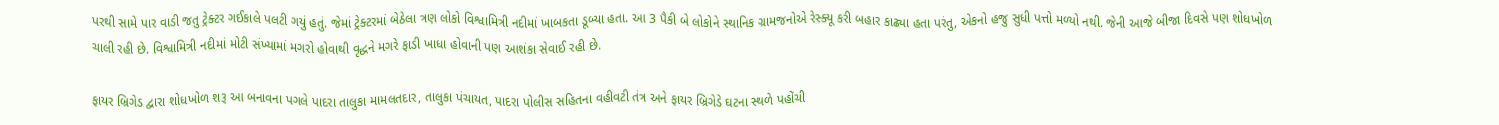પરથી સામે પાર વાડી જતુ ટ્રેક્ટર ગઈકાલે પલટી ગયું હતું. જેમાં ટ્રેક્ટરમાં બેઠેલા ત્રણ લોકો વિશ્વામિત્રી નદીમાં ખાબકતા ડૂબ્યા હતા. આ 3 પૈકી બે લોકોને સ્થાનિક ગ્રામજનોએ રેસ્ક્યૂ કરી બહાર કાઢ્યા હતા પરંતુ, એકનો હજુ સુધી પત્તો મળ્યો નથી. જેની આજે બીજા દિવસે પણ શોધખોળ ચાલી રહી છે. વિશ્વામિત્રી નદીમાં મોટી સંખ્યામાં મગરો હોવાથી વૃદ્ધને મગરે ફાડી ખાધા હોવાની પણ આશંકા સેવાઈ રહી છે.

ફાયર બ્રિગેડ દ્વારા શોધખોળ શરૂ આ બનાવના પગલે પાદરા તાલુકા મામલતદાર, તાલુકા પંચાયત, પાદરા પોલીસ સહિતના વહીવટી તંત્ર અને ફાયર બ્રિગેડે ઘટના સ્થળે પહોંચી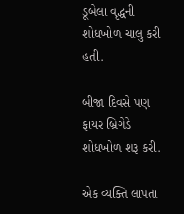ડૂબેલા વૃદ્ધની શોધખોળ ચાલુ કરી હતી.

બીજા દિવસે પણ ફાયર બ્રિગેડે શોધખોળ શરૂ કરી.

એક વ્યક્તિ લાપતા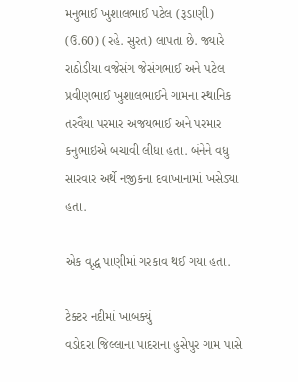મનુભાઈ ખુશાલભાઈ પટેલ (રૂડાણી) (ઉ.60) (રહે. સુરત) લાપતા છે. જ્યારે રાઠોડીયા વજેસંગ જેસંગભાઈ અને પટેલ પ્રવીણભાઈ ખુશાલભાઈને ગામના સ્થાનિક તરવૈયા પરમાર અજયભાઈ અને પરમાર કનુભાઇએ બચાવી લીધા હતા. બંનેને વધુ સારવાર અર્થે નજીકના દવાખાનામાં ખસેડ્યા હતા.

એક વૃદ્ધ પાણીમાં ગરકાવ થઈ ગયા હતા.

ટેક્ટર નદીમાં ખાબક્યું
વડોદરા જિલ્લાના પાદરાના હુસેપુર ગામ પાસે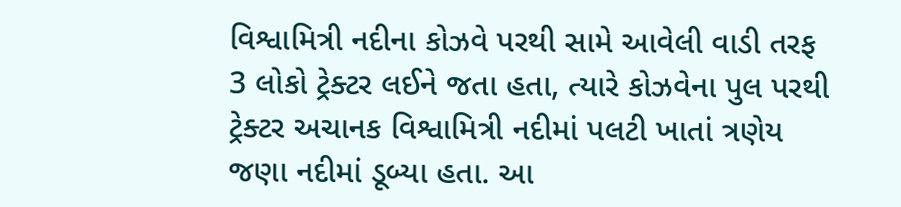વિશ્વામિત્રી નદીના કોઝવે પરથી સામે આવેલી વાડી તરફ 3 લોકો ટ્રેક્ટર લઈને જતા હતા, ત્યારે કોઝવેના પુલ પરથી ટ્રેક્ટર અચાનક વિશ્વામિત્રી નદીમાં પલટી ખાતાં ત્રણેય જણા નદીમાં ડૂબ્યા હતા. આ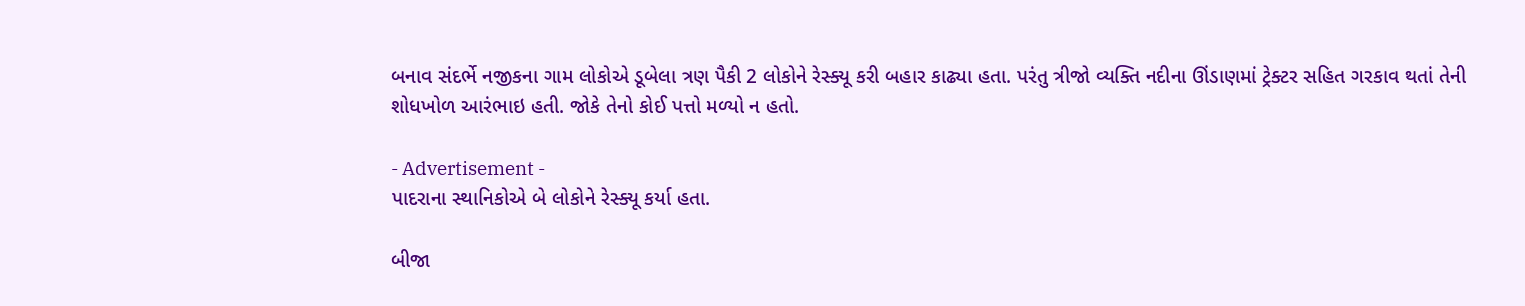બનાવ સંદર્ભે નજીકના ગામ લોકોએ ડૂબેલા ત્રણ પૈકી 2 લોકોને રેસ્ક્યૂ કરી બહાર કાઢ્યા હતા. પરંતુ ત્રીજો વ્યક્તિ નદીના ઊંડાણમાં ટ્રેક્ટર સહિત ગરકાવ થતાં તેની શોધખોળ આરંભાઇ હતી. જોકે તેનો કોઈ પત્તો મળ્યો ન હતો.

- Advertisement -
પાદરાના સ્થાનિકોએ બે લોકોને રેસ્ક્યૂ કર્યા હતા.

બીજા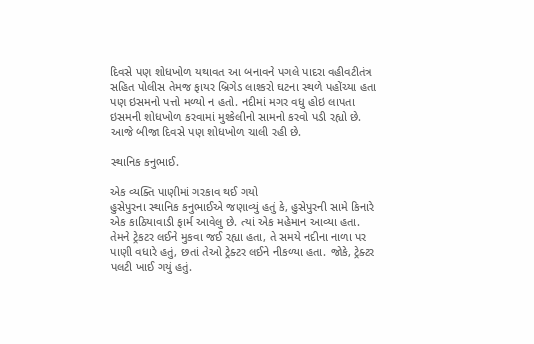દિવસે પણ શોધખોળ યથાવત આ બનાવને પગલે પાદરા વહીવટીતંત્ર સહિત પોલીસ તેમજ ફાયર બ્રિગેડ લાશ્કરો ઘટના સ્થળે પહોંચ્યા હતા પણ ઇસમનો પત્તો મળ્યો ન હતો. નદીમાં મગર વધુ હોઇ લાપતા ઇસમની શોધખોળ કરવામાં મુશ્કેલીનો સામનો કરવો પડી રહ્યો છે. આજે બીજા દિવસે પણ શોધખોળ ચાલી રહી છે.

સ્થાનિક કનુભાઈ.

એક વ્યક્તિ પાણીમાં ગરકાવ થઈ ગયો
હુસેપુરના સ્થાનિક કનુભાઈએ જણાવ્યું હતું કે, હુસેપુરની સામે કિનારે એક કાઠિયાવાડી ફાર્મ આવેલુ છે. ત્યાં એક મહેમાન આવ્યા હતા. તેમને ટ્રેકટર લઈને મુકવા જઈ રહ્યા હતા, તે સમયે નદીના નાળા પર પાણી વધારે હતું, છતાં તેઓ ટ્રેક્ટર લઈને નીકળ્યા હતા. જોકે, ટ્રેક્ટર પલટી ખાઈ ગયું હતું.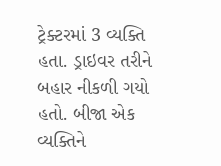ટ્રેક્ટરમાં 3 વ્યક્તિ હતા. ડ્રાઇવર તરીને બહાર નીકળી ગયો હતો. બીજા એક વ્યક્તિને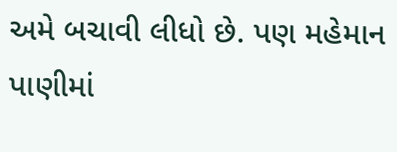અમે બચાવી લીધો છે. પણ મહેમાન પાણીમાં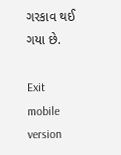ગરકાવ થઈ ગયા છે.

Exit mobile version